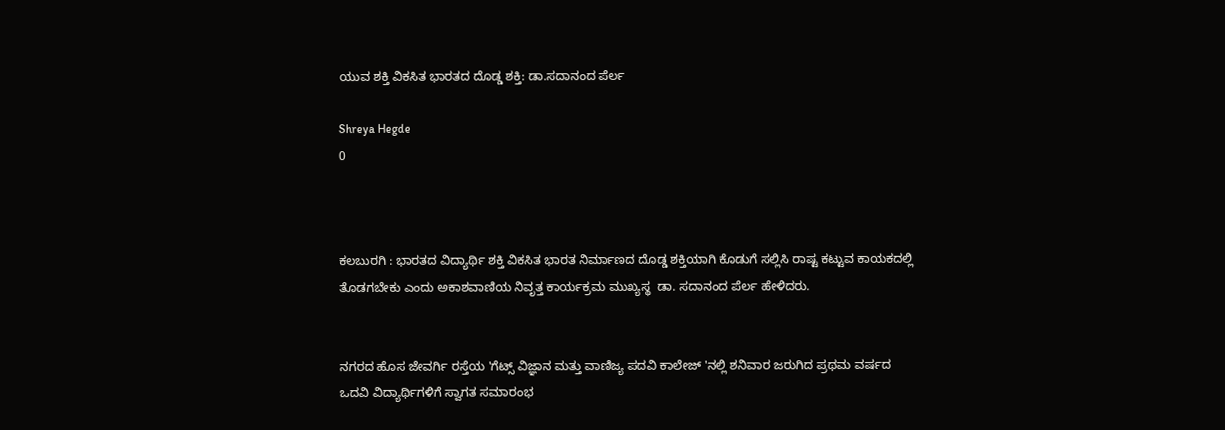ಯುವ ಶಕ್ತಿ ವಿಕಸಿತ ಭಾರತದ ದೊಡ್ಡ ಶಕ್ತಿ: ಡಾ.ಸದಾನಂದ ಪೆರ್ಲ

Shreya Hegde
0



ಕಲಬುರಗಿ : ಭಾರತದ ವಿದ್ಯಾರ್ಥಿ ಶಕ್ತಿ ವಿಕಸಿತ ಭಾರತ ನಿರ್ಮಾಣದ ದೊಡ್ಡ ಶಕ್ತಿಯಾಗಿ ಕೊಡುಗೆ ಸಲ್ಲಿಸಿ ರಾಷ್ಟ ಕಟ್ಟುವ ಕಾಯಕದಲ್ಲಿ ತೊಡಗಬೇಕು ಎಂದು ಅಕಾಶವಾಣಿಯ ನಿವೃತ್ತ ಕಾರ್ಯಕ್ರಮ ಮುಖ್ಯಸ್ಥ  ಡಾ. ಸದಾನಂದ ಪೆರ್ಲ ಹೇಳಿದರು.


ನಗರದ ಹೊಸ ಜೇವರ್ಗಿ ರಸ್ತೆಯ 'ಗೆಟ್ಸ್ ವಿಜ್ಞಾನ ಮತ್ತು ವಾಣಿಜ್ಯ ಪದವಿ ಕಾಲೇಜ್ 'ನಲ್ಲಿ ಶನಿವಾರ ಜರುಗಿದ ಪ್ರಥಮ ವರ್ಷದ ಒದವಿ ವಿದ್ಯಾರ್ಥಿಗಳಿಗೆ ಸ್ವಾಗತ ಸಮಾರಂಭ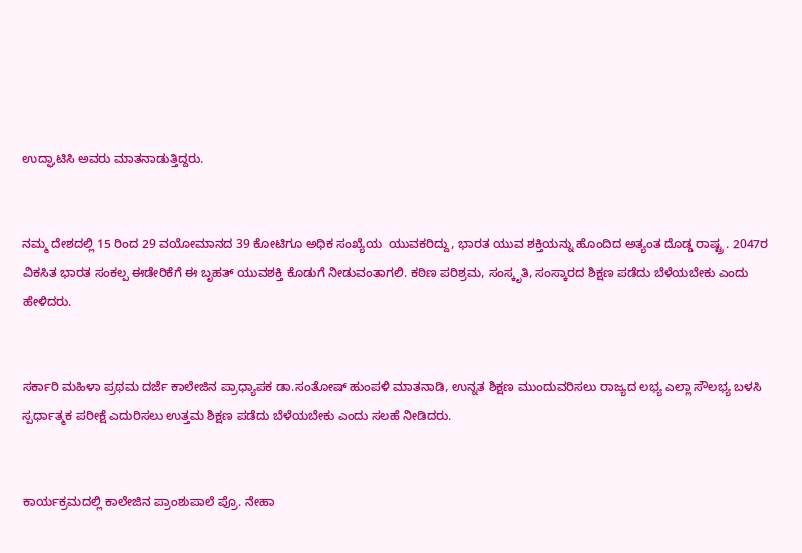ಉದ್ಘಾಟಿಸಿ ಅವರು ಮಾತನಾಡುತ್ತಿದ್ದರು.


ನಮ್ಮ ದೇಶದಲ್ಲಿ 15 ರಿಂದ 29 ವಯೋಮಾನದ 39 ಕೋಟಿಗೂ ಅಧಿಕ ಸಂಖ್ಯೆಯ  ಯುವಕರಿದ್ದು, ಭಾರತ ಯುವ ಶಕ್ತಿಯನ್ನು ಹೊಂದಿದ ಅತ್ಯಂತ ದೊಡ್ಡ ರಾಷ್ಟ್ರ . 2047ರ ವಿಕಸಿತ ಭಾರತ ಸಂಕಲ್ಪ ಈಡೇರಿಕೆಗೆ ಈ ಬೃಹತ್ ಯುವಶಕ್ತಿ ಕೊಡುಗೆ ನೀಡುವಂತಾಗಲಿ. ಕಠಿಣ ಪರಿಶ್ರಮ, ಸಂಸ್ಕೃತಿ, ಸಂಸ್ಕಾರದ ಶಿಕ್ಷಣ ಪಡೆದು ಬೆಳೆಯಬೇಕು ಎಂದು ಹೇಳಿದರು.


ಸರ್ಕಾರಿ ಮಹಿಳಾ ಪ್ರಥಮ ದರ್ಜೆ ಕಾಲೇಜಿನ ಪ್ರಾಧ್ಯಾಪಕ ಡಾ.ಸಂತೋಷ್ ಹುಂಪಳಿ ಮಾತನಾಡಿ, ಉನ್ನತ ಶಿಕ್ಷಣ ಮುಂದುವರಿಸಲು ರಾಜ್ಯದ ಲಭ್ಯ ಎಲ್ಲಾ ಸೌಲಭ್ಯ ಬಳಸಿ ಸ್ಪರ್ಧಾತ್ಮಕ ಪರೀಕ್ಷೆ ಎದುರಿಸಲು ಉತ್ತಮ ಶಿಕ್ಷಣ ಪಡೆದು ಬೆಳೆಯಬೇಕು ಎಂದು ಸಲಹೆ ನೀಡಿದರು.


ಕಾರ್ಯಕ್ರಮದಲ್ಲಿ ಕಾಲೇಜಿನ ಪ್ರಾಂಶುಪಾಲೆ ಪ್ರೊ. ನೇಹಾ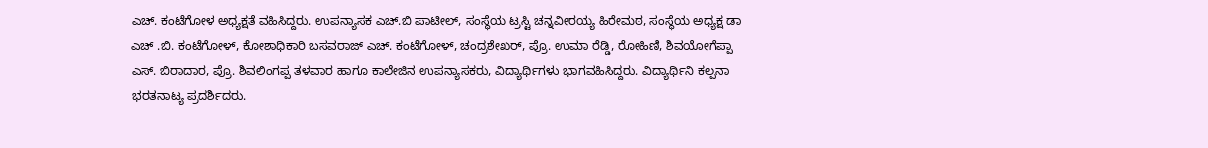ಎಚ್. ಕಂಟೆಗೋಳ ಅಧ್ಯಕ್ಷತೆ ವಹಿಸಿದ್ದರು. ಉಪನ್ಯಾಸಕ ಎಚ್.ಬಿ ಪಾಟೀಲ್, ಸಂಸ್ಥೆಯ ಟ್ರಸ್ಟಿ ಚನ್ನವೀರಯ್ಯ ಹಿರೇಮಠ, ಸಂಸ್ಥೆಯ ಅಧ್ಯಕ್ಷ ಡಾ ಎಚ್ .ಬಿ. ಕಂಟೆಗೋಳ್, ಕೋಶಾಧಿಕಾರಿ ಬಸವರಾಜ್ ಎಚ್. ಕಂಟೆಗೋಳ್, ಚಂದ್ರಶೇಖರ್, ಪ್ರೊ. ಉಮಾ ರೆಡ್ಡಿ, ರೋಹಿಣಿ, ಶಿವಯೋಗೆಪ್ಪಾ ಎಸ್. ಬಿರಾದಾರ, ಪ್ರೊ. ಶಿವಲಿಂಗಪ್ಪ ತಳವಾರ ಹಾಗೂ ಕಾಲೇಜಿನ ಉಪನ್ಯಾಸಕರು, ವಿದ್ಯಾರ್ಥಿಗಳು ಭಾಗವಹಿಸಿದ್ದರು. ವಿದ್ಯಾರ್ಥಿನಿ ಕಲ್ಪನಾ ಭರತನಾಟ್ಯ ಪ್ರದರ್ಶಿದರು.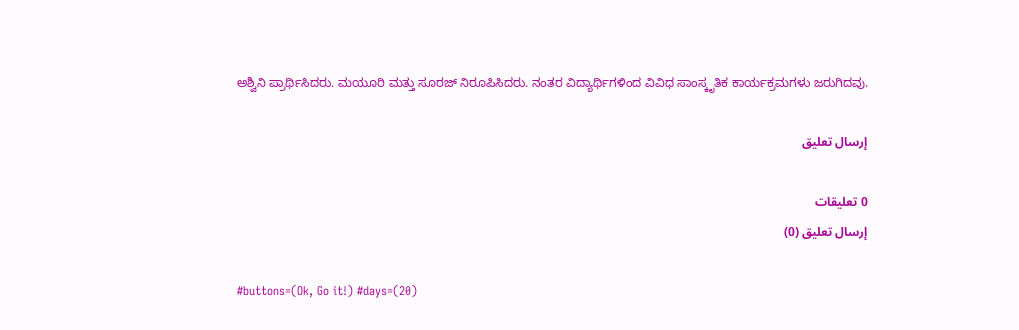ಅಶ್ವಿನಿ ಪ್ರಾರ್ಥಿಸಿದರು. ಮಯೂರಿ ಮತ್ತು ಸೂರಜ್ ನಿರೂಪಿಸಿದರು. ನಂತರ ವಿದ್ಯಾರ್ಥಿಗಳಿಂದ ವಿವಿಧ ಸಾಂಸ್ಕೃತಿಕ ಕಾರ್ಯಕ್ರಮಗಳು ಜರುಗಿದವು.

إرسال تعليق

0 تعليقات
إرسال تعليق (0)

#buttons=(Ok, Go it!) #days=(20)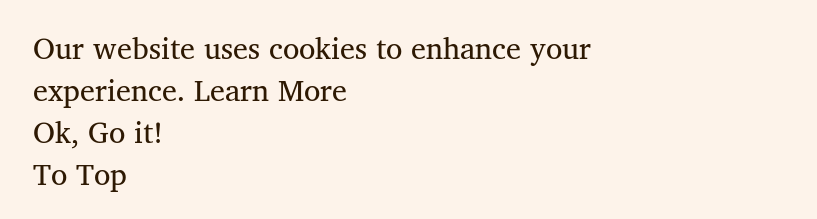Our website uses cookies to enhance your experience. Learn More
Ok, Go it!
To Top